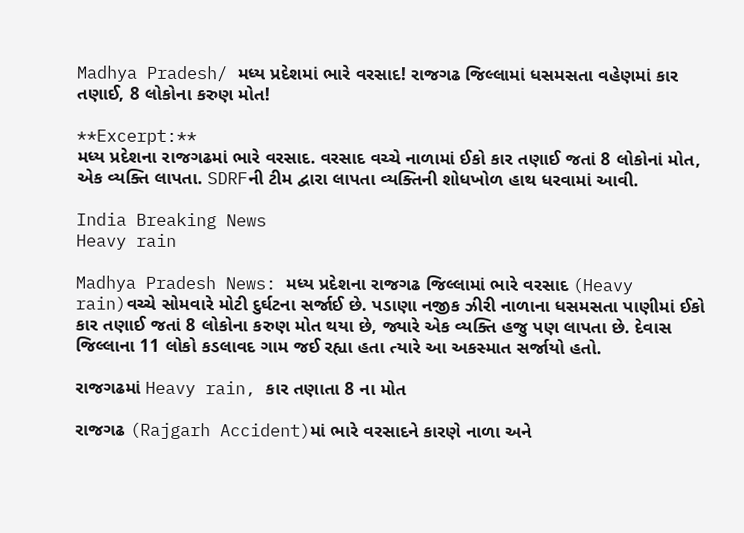Madhya Pradesh/ મધ્ય પ્રદેશમાં ભારે વરસાદ! રાજગઢ જિલ્લામાં ધસમસતા વહેણમાં કાર તણાઈ, 8 લોકોના કરુણ મોત!

**Excerpt:**
મધ્ય પ્રદેશના રાજગઢમાં ભારે વરસાદ. વરસાદ વચ્ચે નાળામાં ઈકો કાર તણાઈ જતાં 8 લોકોનાં મોત, એક વ્યક્તિ લાપતા. SDRFની ટીમ દ્વારા લાપતા વ્યક્તિની શોધખોળ હાથ ધરવામાં આવી.

India Breaking News
Heavy rain

Madhya Pradesh News: મધ્ય પ્રદેશના રાજગઢ જિલ્લામાં ભારે વરસાદ (Heavy rain)વચ્ચે સોમવારે મોટી દુર્ઘટના સર્જાઈ છે. પડાણા નજીક ઝીરી નાળાના ધસમસતા પાણીમાં ઈકો કાર તણાઈ જતાં 8 લોકોના કરુણ મોત થયા છે, જ્યારે એક વ્યક્તિ હજુ પણ લાપતા છે. દેવાસ જિલ્લાના 11 લોકો કડલાવદ ગામ જઈ રહ્યા હતા ત્યારે આ અકસ્માત સર્જાયો હતો.

રાજગઢમાં Heavy rain, કાર તણાતા 8 ના મોત

રાજગઢ (Rajgarh Accident)માં ભારે વરસાદને કારણે નાળા અને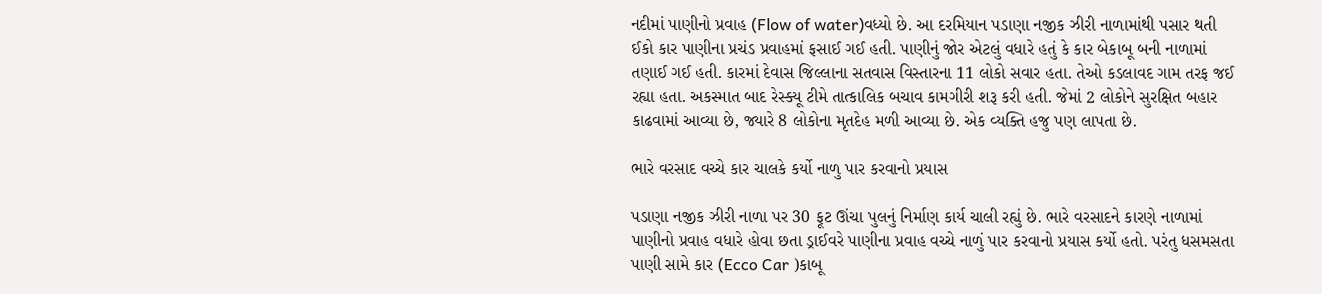નદીમાં પાણીનો પ્રવાહ (Flow of water)વધ્યો છે. આ દરમિયાન પડાણા નજીક ઝીરી નાળામાંથી પસાર થતી ઈકો કાર પાણીના પ્રચંડ પ્રવાહમાં ફસાઈ ગઈ હતી. પાણીનું જોર એટલું વધારે હતું કે કાર બેકાબૂ બની નાળામાં તણાઈ ગઈ હતી. કારમાં દેવાસ જિલ્લાના સતવાસ વિસ્તારના 11 લોકો સવાર હતા. તેઓ કડલાવદ ગામ તરફ જઈ રહ્યા હતા. અકસ્માત બાદ રેસ્ક્યૂ ટીમે તાત્કાલિક બચાવ કામગીરી શરૂ કરી હતી. જેમાં 2 લોકોને સુરક્ષિત બહાર કાઢવામાં આવ્યા છે, જ્યારે 8 લોકોના મૃતદેહ મળી આવ્યા છે. એક વ્યક્તિ હજુ પણ લાપતા છે.

ભારે વરસાદ વચ્ચે કાર ચાલકે કર્યો નાળુ પાર કરવાનો પ્રયાસ

પડાણા નજીક ઝીરી નાળા પર 30 ફૂટ ઊંચા પુલનું નિર્માણ કાર્ય ચાલી રહ્યું છે. ભારે વરસાદને કારણે નાળામાં પાણીનો પ્રવાહ વધારે હોવા છતા ડ્રાઈવરે પાણીના પ્રવાહ વચ્ચે નાળું પાર કરવાનો પ્રયાસ કર્યો હતો. પરંતુ ધસમસતા પાણી સામે કાર (Ecco Car )કાબૂ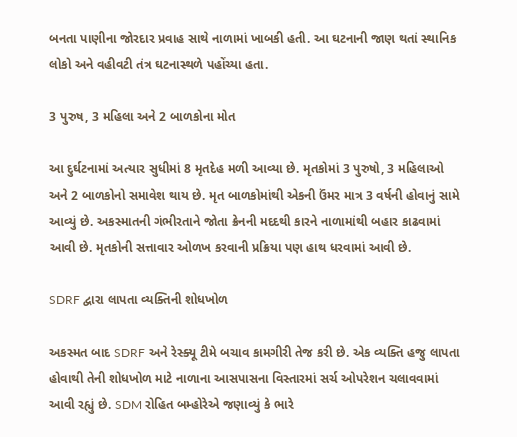બનતા પાણીના જોરદાર પ્રવાહ સાથે નાળામાં ખાબકી હતી. આ ઘટનાની જાણ થતાં સ્થાનિક લોકો અને વહીવટી તંત્ર ઘટનાસ્થળે પહોંચ્યા હતા.

3 પુરુષ, 3 મહિલા અને 2 બાળકોના મોત

આ દુર્ઘટનામાં અત્યાર સુધીમાં 8 મૃતદેહ મળી આવ્યા છે. મૃતકોમાં 3 પુરુષો, 3 મહિલાઓ અને 2 બાળકોનો સમાવેશ થાય છે. મૃત બાળકોમાંથી એકની ઉંમર માત્ર 3 વર્ષની હોવાનું સામે આવ્યું છે. અકસ્માતની ગંભીરતાને જોતા ક્રેનની મદદથી કારને નાળામાંથી બહાર કાઢવામાં આવી છે. મૃતકોની સત્તાવાર ઓળખ કરવાની પ્રક્રિયા પણ હાથ ધરવામાં આવી છે.

SDRF દ્વારા લાપતા વ્યક્તિની શોધખોળ

અકસ્મત બાદ SDRF અને રેસ્ક્યૂ ટીમે બચાવ કામગીરી તેજ કરી છે. એક વ્યક્તિ હજુ લાપતા હોવાથી તેની શોધખોળ માટે નાળાના આસપાસના વિસ્તારમાં સર્ચ ઓપરેશન ચલાવવામાં આવી રહ્યું છે. SDM રોહિત બમ્હોરેએ જણાવ્યું કે ભારે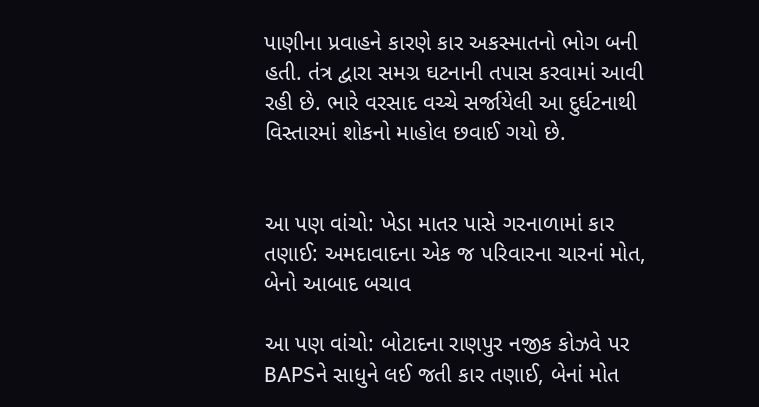પાણીના પ્રવાહને કારણે કાર અકસ્માતનો ભોગ બની હતી. તંત્ર દ્વારા સમગ્ર ઘટનાની તપાસ કરવામાં આવી રહી છે. ભારે વરસાદ વચ્ચે સર્જાયેલી આ દુર્ઘટનાથી વિસ્તારમાં શોકનો માહોલ છવાઈ ગયો છે.


આ પણ વાંચો: ખેડા માતર પાસે ગરનાળામાં કાર તણાઈ: અમદાવાદના એક જ પરિવારના ચારનાં મોત, બેનો આબાદ બચાવ

આ પણ વાંચો: બોટાદના રાણપુર નજીક કોઝવે પર BAPSને સાધુને લઈ જતી કાર તણાઈ, બેનાં મોત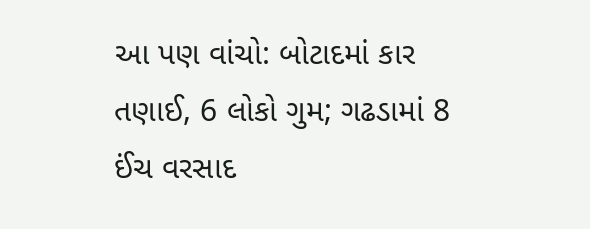આ પણ વાંચો: બોટાદમાં કાર તણાઈ, 6 લોકો ગુમ; ગઢડામાં 8 ઈંચ વરસાદ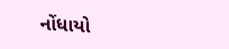નોંધાયો